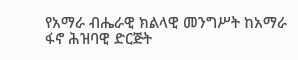የአማራ ብሔራዊ ክልላዊ መንግሥት ከአማራ ፋኖ ሕዝባዊ ድርጅት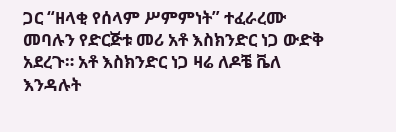ጋር “ዘላቂ የሰላም ሥምምነት” ተፈራረሙ መባሉን የድርጅቱ መሪ አቶ እስክንድር ነጋ ውድቅ አደረጉ። አቶ እስክንድር ነጋ ዛሬ ለዶቼ ቬለ እንዳሉት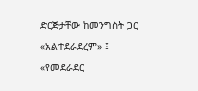ድርጅታቸው ከመንግስት ጋር «አልተደራደረም» ፤ «የመደራደር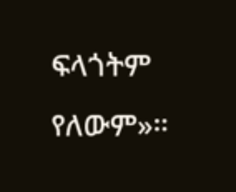ፍላጎትም የለውም»።